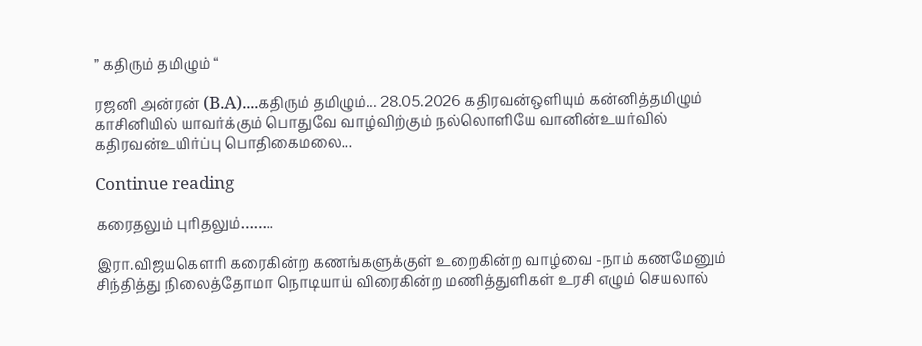” கதிரும் தமிழும் “

ரஜனி அன்ரன் (B.A)....கதிரும் தமிழும்... 28.05.2026 கதிரவன்ஒளியும் கன்னித்தமிழும் காசினியில் யாவர்க்கும் பொதுவே வாழ்விற்கும் நல்லொளியே வானின்உயர்வில் கதிரவன்உயிர்ப்பு பொதிகைமலை...

Continue reading

கரைதலும் புரிதலும்……..

இரா.விஜயகௌரி கரைகின்ற கணங்களுக்குள் உறைகின்ற வாழ்வை -நாம் கணமேனும் சிந்தித்து நிலைத்தோமா நொடியாய் விரைகின்ற மணித்துளிகள் உரசி எழும் செயலால்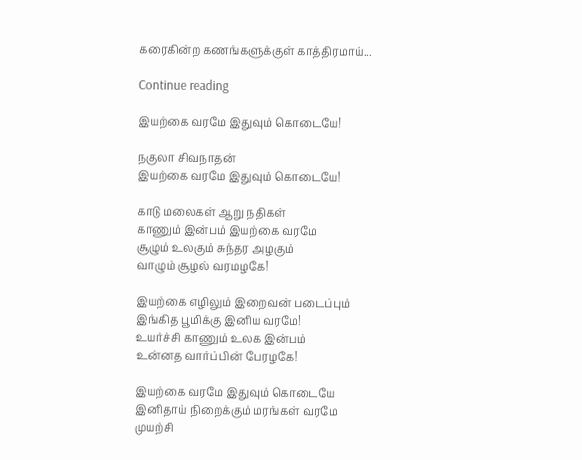கரைகின்ற கணங்களுக்குள் காத்திரமாய்...

Continue reading

இயற்கை வரமே இதுவும் கொடையே!

நகுலா சிவநாதன்
இயற்கை வரமே இதுவும் கொடையே!

காடு மலைகள் ஆறு நதிகள்
காணும் இன்பம் இயற்கை வரமே
சூழும் உலகும் சுந்தர அழகும்
வாழும் சூழல் வரமழகே!

இயற்கை எழிலும் இறைவன் படைப்பும்
இங்கித பூமிக்கு இனிய வரமே!
உயர்ச்சி காணும் உலக இன்பம்
உன்னத வார்ப்பின் பேரழகே!

இயற்கை வரமே இதுவும் கொடையே
இனிதாய் நிறைக்கும் மரங்கள் வரமே
முயற்சி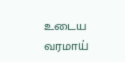உடைய வரமாய்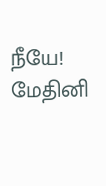நீயே!
மேதினி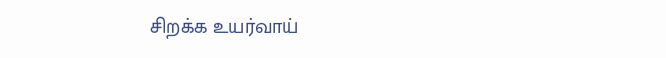சிறக்க உயர்வாய்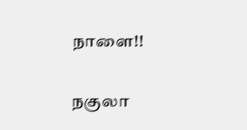நாளை!!

நகுலா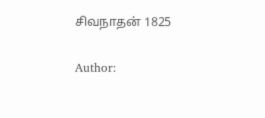சிவநாதன் 1825

Author: